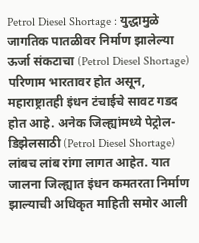Petrol Diesel Shortage : युद्धामुळे जागतिक पातळीवर निर्माण झालेल्या ऊर्जा संकटाचा (Petrol Diesel Shortage) परिणाम भारतावर होत असून, महाराष्ट्रातही इंधन टंचाईचे सावट गडद होत आहे. अनेक जिल्ह्यांमध्ये पेट्रोल-डिझेलसाठी (Petrol Diesel Shortage) लांबच लांब रांगा लागत आहेत. यात जालना जिल्ह्यात इंधन कमतरता निर्माण झाल्याची अधिकृत माहिती समोर आली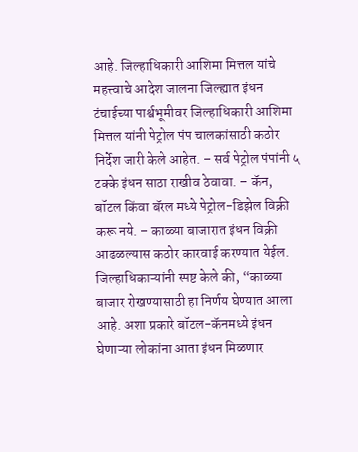आहे. जिल्हाधिकारी आशिमा मित्तल यांचे महत्त्वाचे आदेश जालना जिल्ह्यात इंधन टंचाईच्या पार्श्वभूमीवर जिल्हाधिकारी आशिमा मित्तल यांनी पेट्रोल पंप चालकांसाठी कठोर निर्देश जारी केले आहेत. – सर्व पेट्रोल पंपांनी ५ टक्के इंधन साठा राखीव ठेवावा. – कॅन, बॉटल किंवा बॅरल मध्ये पेट्रोल-डिझेल विक्री करू नये. – काळ्या बाजारात इंधन विक्री आढळल्यास कठोर कारवाई करण्यात येईल. जिल्हाधिकाऱ्यांनी स्पष्ट केले की, “काळ्या बाजार रोखण्यासाठी हा निर्णय घेण्यात आला आहे. अशा प्रकारे बॉटल-कॅनमध्ये इंधन घेणाऱ्या लोकांना आता इंधन मिळणार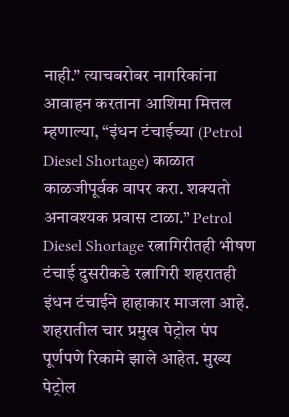नाही.” त्याचबरोबर नागरिकांना आवाहन करताना आशिमा मित्तल म्हणाल्या, “इंधन टंचाईच्या (Petrol Diesel Shortage) काळात काळजीपूर्वक वापर करा. शक्यतो अनावश्यक प्रवास टाळा.” Petrol Diesel Shortage रत्नागिरीतही भीषण टंचाई दुसरीकडे रत्नागिरी शहरातही इंधन टंचाईने हाहाकार माजला आहे. शहरातील चार प्रमुख पेट्रोल पंप पूर्णपणे रिकामे झाले आहेत. मुख्य पेट्रोल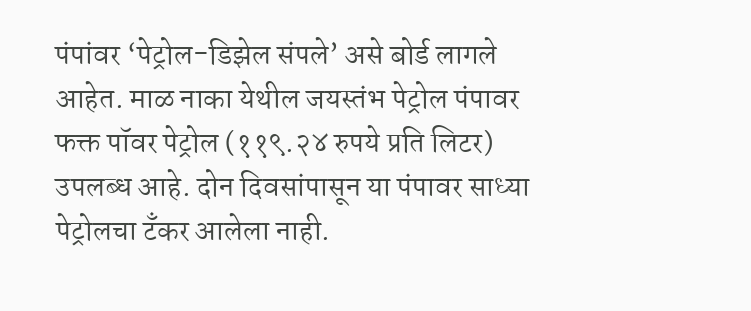पंपांवर ‘पेट्रोल-डिझेल संपले’ असे बोर्ड लागले आहेत. माळ नाका येथील जयस्तंभ पेट्रोल पंपावर फक्त पॉवर पेट्रोल (११९.२४ रुपये प्रति लिटर) उपलब्ध आहे. दोन दिवसांपासून या पंपावर साध्या पेट्रोलचा टँकर आलेला नाही.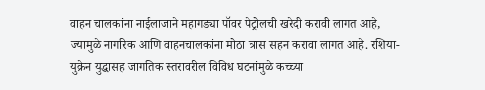वाहन चालकांना नाईलाजाने महागड्या पॉवर पेट्रोलची खरेदी करावी लागत आहे, ज्यामुळे नागरिक आणि वाहनचालकांना मोठा त्रास सहन करावा लागत आहे. रशिया-युक्रेन युद्धासह जागतिक स्तरावरील विविध घटनांमुळे कच्च्या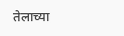तेलाच्या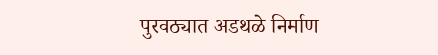पुरवठ्यात अडथळे निर्माण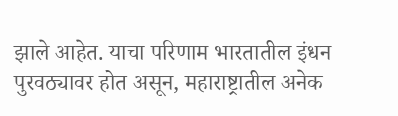झाले आहेत. याचा परिणाम भारतातील इंधन पुरवठ्यावर होत असून, महाराष्ट्रातील अनेक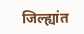जिल्ह्यांत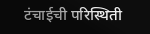टंचाईची परिस्थिती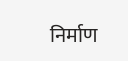निर्माण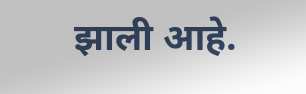झाली आहे.